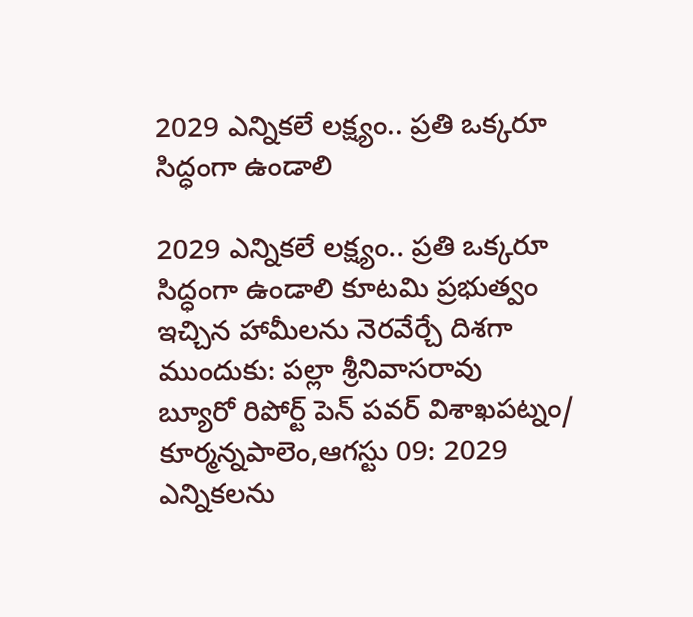2029 ఎన్నికలే లక్ష్యం.. ప్రతి ఒక్కరూ సిద్ధంగా ఉండాలి

2029 ఎన్నికలే లక్ష్యం.. ప్రతి ఒక్కరూ సిద్ధంగా ఉండాలి కూటమి ప్రభుత్వం ఇచ్చిన హామీలను నెరవేర్చే దిశగా ముందుకు: పల్లా శ్రీనివాసరావు     బ్యూరో రిపోర్ట్ పెన్ పవర్ విశాఖపట్నం/ కూర్మన్నపాలెం,ఆగస్టు 09: 2029 ఎన్నికలను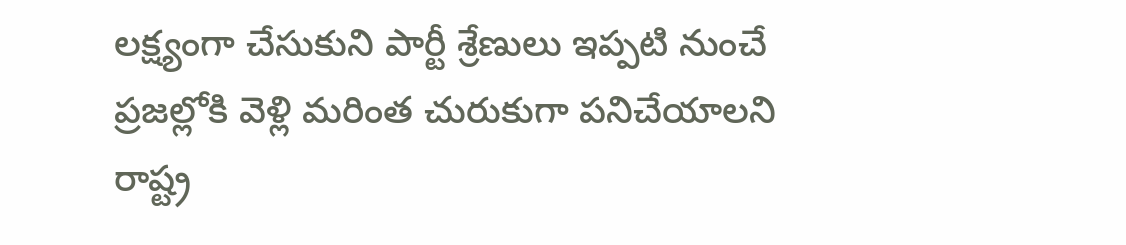లక్ష్యంగా చేసుకుని పార్టీ శ్రేణులు ఇప్పటి నుంచే ప్రజల్లోకి వెళ్లి మరింత చురుకుగా పనిచేయాలని రాష్ట్ర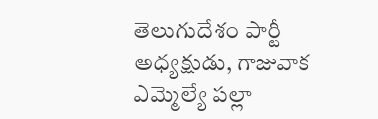తెలుగుదేశం పార్టీ అధ్యక్షుడు, గాజువాక ఎమ్మెల్యే పల్లా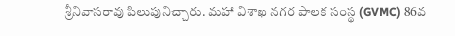శ్రీనివాసరావు పిలుపునిచ్చారు. మహా విశాఖ నగర పాలక సంస్థ (GVMC) 86వ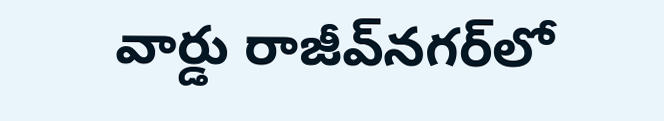వార్డు రాజీవ్‌నగర్‌లో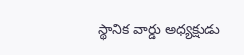స్థానిక వార్డు అధ్యక్షుడు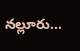నల్లూరు...